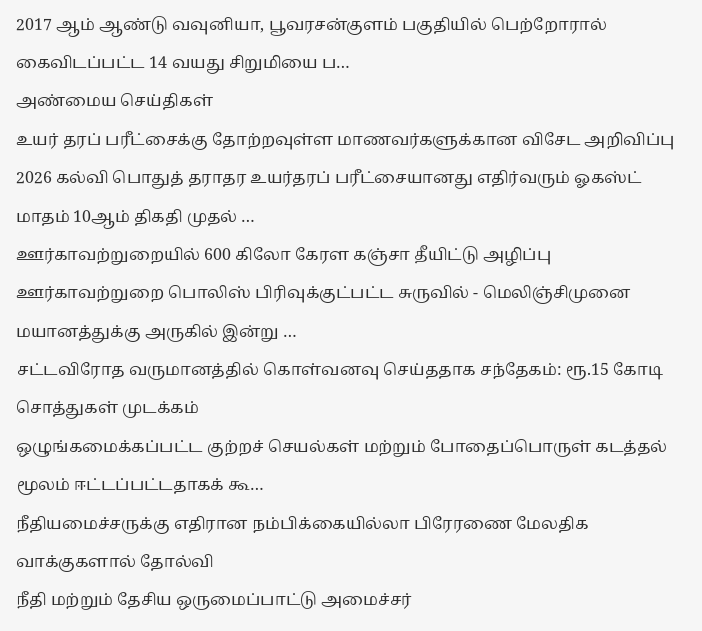2017 ஆம் ஆண்டு வவுனியா, பூவரசன்குளம் பகுதியில் பெற்றோரால் கைவிடப்பட்ட 14 வயது சிறுமியை ப…
அண்மைய செய்திகள்
உயர் தரப் பரீட்சைக்கு தோற்றவுள்ள மாணவர்களுக்கான விசேட அறிவிப்பு
2026 கல்வி பொதுத் தராதர உயர்தரப் பரீட்சையானது எதிர்வரும் ஓகஸ்ட் மாதம் 10ஆம் திகதி முதல் …
ஊர்காவற்றுறையில் 600 கிலோ கேரள கஞ்சா தீயிட்டு அழிப்பு
ஊர்காவற்றுறை பொலிஸ் பிரிவுக்குட்பட்ட சுருவில் - மெலிஞ்சிமுனை மயானத்துக்கு அருகில் இன்று …
சட்டவிரோத வருமானத்தில் கொள்வனவு செய்ததாக சந்தேகம்: ரூ.15 கோடி சொத்துகள் முடக்கம்
ஒழுங்கமைக்கப்பட்ட குற்றச் செயல்கள் மற்றும் போதைப்பொருள் கடத்தல் மூலம் ஈட்டப்பட்டதாகக் கூ…
நீதியமைச்சருக்கு எதிரான நம்பிக்கையில்லா பிரேரணை மேலதிக வாக்குகளால் தோல்வி
நீதி மற்றும் தேசிய ஒருமைப்பாட்டு அமைச்சர்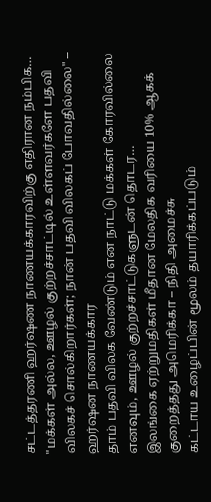சட்டத்தரணி ஹர்ஷண நாணயக்காரவிற்கு எதிரான நம்பிக…
"மக்கள் அல்ல, ஊழல் குற்றச்சாட்டில் உள்ளவர்களே பதவி விலகச் சொல்கிறார்கள்; நான் பதவி விலகப் போவதில்லை" – ஹர்ஷன நாணயக்கார
தாம் பதவி விலக வேண்டும் என நாட்டு மக்கள் கோரவில்லை எனவும், ஊழல் குற்றச்சாட்டுகளுடன் தொடர…
இலங்கை ஏற்றுமதிகள் மீதான மேலதிக வரியை 10% ஆகக் குறைத்தது அமெரிக்கா – நிதி அமைச்சு
கட்டாய உழைப்பின் மூலம் தயாரிக்கப்படும்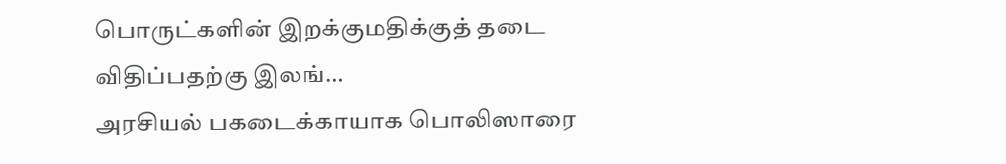பொருட்களின் இறக்குமதிக்குத் தடை விதிப்பதற்கு இலங்…
அரசியல் பகடைக்காயாக பொலிஸாரை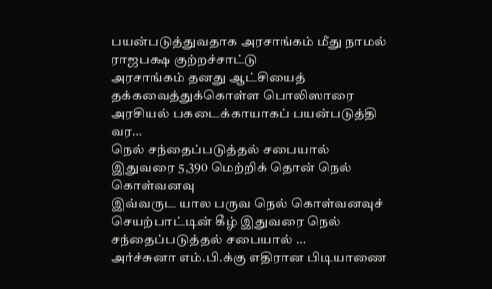பயன்படுத்துவதாக அரசாங்கம் மீது நாமல் ராஜபக்ஷ குற்றச்சாட்டு
அரசாங்கம் தனது ஆட்சியைத் தக்கவைத்துக்கொள்ள பொலிஸாரை அரசியல் பகடைக்காயாகப் பயன்படுத்தி வர…
நெல் சந்தைப்படுத்தல் சபையால் இதுவரை 5,390 மெற்றிக் தொன் நெல் கொள்வனவு
இவ்வருட யால பருவ நெல் கொள்வனவுச் செயற்பாட்டின் கீழ் இதுவரை நெல் சந்தைப்படுத்தல் சபையால் …
அர்ச்சுனா எம்.பி.க்கு எதிரான பிடியாணை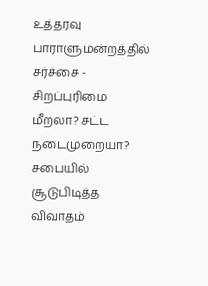உத்தரவு பாராளுமன்றத்தில் சர்ச்சை - சிறப்புரிமை மீறலா? சட்ட நடைமுறையா? சபையில் சூடுபிடித்த விவாதம்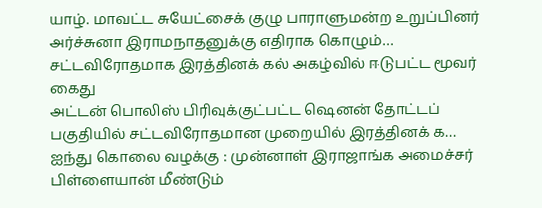யாழ். மாவட்ட சுயேட்சைக் குழு பாராளுமன்ற உறுப்பினர் அர்ச்சுனா இராமநாதனுக்கு எதிராக கொழும்…
சட்டவிரோதமாக இரத்தினக் கல் அகழ்வில் ஈடுபட்ட மூவர் கைது
அட்டன் பொலிஸ் பிரிவுக்குட்பட்ட ஷெனன் தோட்டப் பகுதியில் சட்டவிரோதமான முறையில் இரத்தினக் க…
ஐந்து கொலை வழக்கு : முன்னாள் இராஜாங்க அமைச்சர் பிள்ளையான் மீண்டும்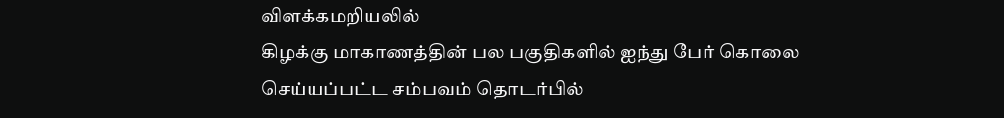விளக்கமறியலில்
கிழக்கு மாகாணத்தின் பல பகுதிகளில் ஐந்து பேர் கொலை செய்யப்பட்ட சம்பவம் தொடர்பில்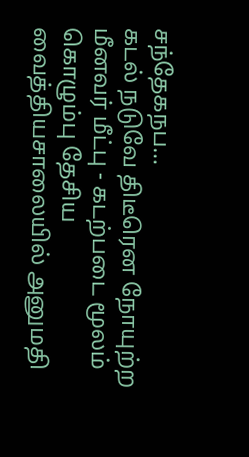சந்தேகநப…
கடல் நடுவே திடீரென நோயுற்ற மீனவர் மீட்பு - கடற்படை மூலம் கொழும்பு தேசிய வைத்தியசாலையில் அனுமதி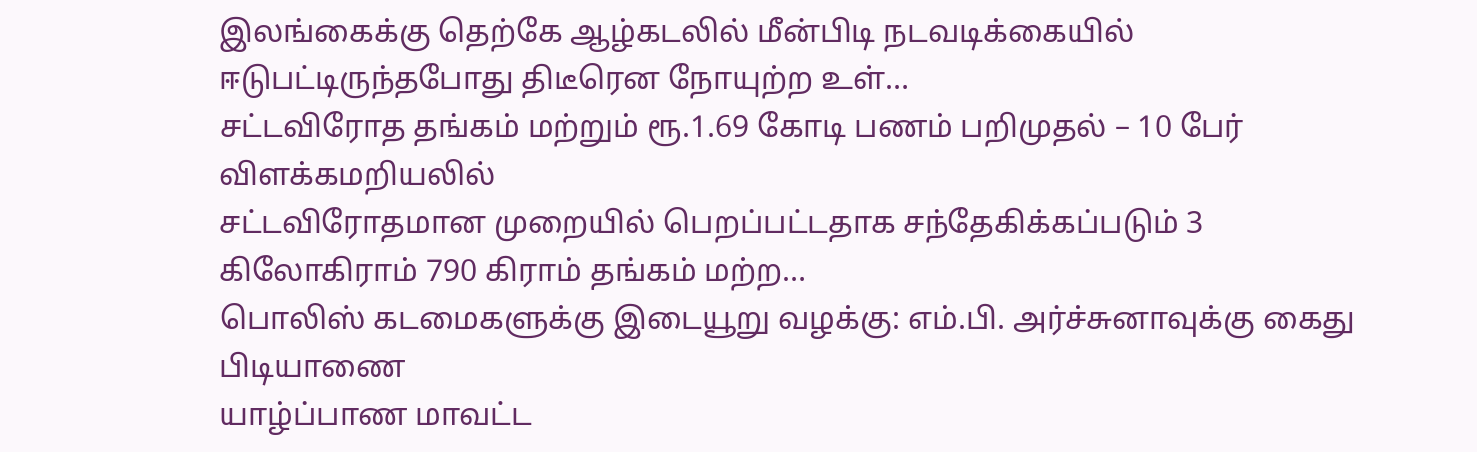இலங்கைக்கு தெற்கே ஆழ்கடலில் மீன்பிடி நடவடிக்கையில் ஈடுபட்டிருந்தபோது திடீரென நோயுற்ற உள்…
சட்டவிரோத தங்கம் மற்றும் ரூ.1.69 கோடி பணம் பறிமுதல் – 10 பேர் விளக்கமறியலில்
சட்டவிரோதமான முறையில் பெறப்பட்டதாக சந்தேகிக்கப்படும் 3 கிலோகிராம் 790 கிராம் தங்கம் மற்ற…
பொலிஸ் கடமைகளுக்கு இடையூறு வழக்கு: எம்.பி. அர்ச்சுனாவுக்கு கைது பிடியாணை
யாழ்ப்பாண மாவட்ட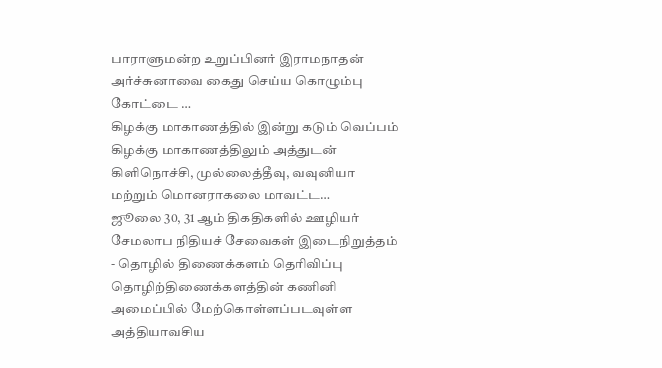பாராளுமன்ற உறுப்பினர் இராமநாதன் அர்ச்சுனாவை கைது செய்ய கொழும்பு கோட்டை …
கிழக்கு மாகாணத்தில் இன்று கடும் வெப்பம்
கிழக்கு மாகாணத்திலும் அத்துடன் கிளிநொச்சி, முல்லைத்தீவு, வவுனியா மற்றும் மொனராகலை மாவட்ட…
ஜூலை 30, 31 ஆம் திகதிகளில் ஊழியர் சேமலாப நிதியச் சேவைகள் இடைநிறுத்தம் - தொழில் திணைக்களம் தெரிவிப்பு
தொழிற்திணைக்களத்தின் கணினி அமைப்பில் மேற்கொள்ளப்படவுள்ள அத்தியாவசிய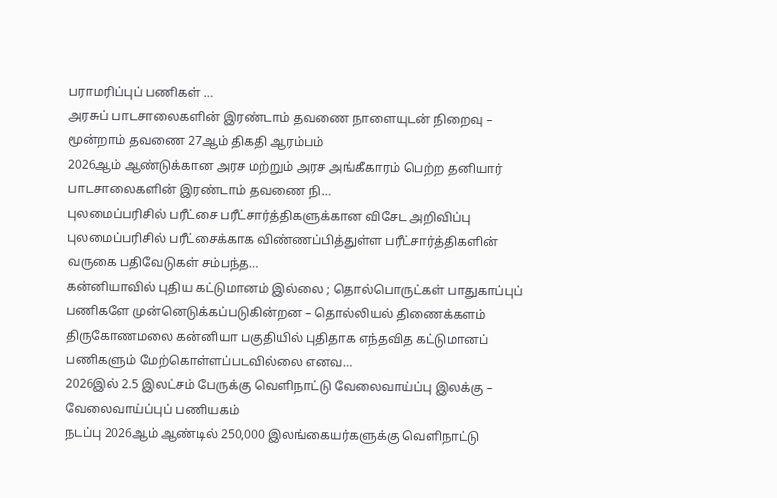பராமரிப்புப் பணிகள் …
அரசுப் பாடசாலைகளின் இரண்டாம் தவணை நாளையுடன் நிறைவு – மூன்றாம் தவணை 27ஆம் திகதி ஆரம்பம்
2026ஆம் ஆண்டுக்கான அரச மற்றும் அரச அங்கீகாரம் பெற்ற தனியார் பாடசாலைகளின் இரண்டாம் தவணை நி…
புலமைப்பரிசில் பரீட்சை பரீட்சார்த்திகளுக்கான விசேட அறிவிப்பு
புலமைப்பரிசில் பரீட்சைக்காக விண்ணப்பித்துள்ள பரீட்சார்த்திகளின் வருகை பதிவேடுகள் சம்பந்த…
கன்னியாவில் புதிய கட்டுமானம் இல்லை ; தொல்பொருட்கள் பாதுகாப்புப் பணிகளே முன்னெடுக்கப்படுகின்றன – தொல்லியல் திணைக்களம்
திருகோணமலை கன்னியா பகுதியில் புதிதாக எந்தவித கட்டுமானப் பணிகளும் மேற்கொள்ளப்படவில்லை எனவ…
2026இல் 2.5 இலட்சம் பேருக்கு வெளிநாட்டு வேலைவாய்ப்பு இலக்கு – வேலைவாய்ப்புப் பணியகம்
நடப்பு 2026ஆம் ஆண்டில் 250,000 இலங்கையர்களுக்கு வெளிநாட்டு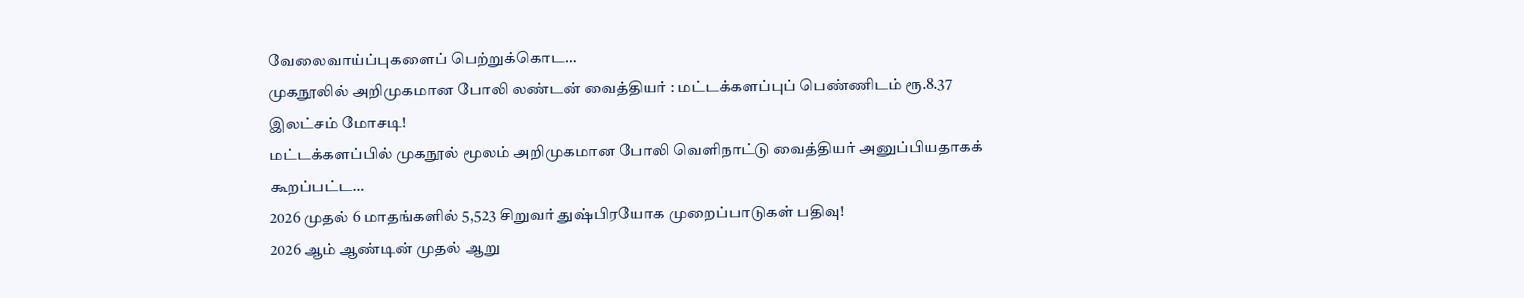வேலைவாய்ப்புகளைப் பெற்றுக்கொட…
முகநூலில் அறிமுகமான போலி லண்டன் வைத்தியர் : மட்டக்களப்புப் பெண்ணிடம் ரூ.8.37 இலட்சம் மோசடி!
மட்டக்களப்பில் முகநூல் மூலம் அறிமுகமான போலி வெளிநாட்டு வைத்தியர் அனுப்பியதாகக் கூறப்பட்ட…
2026 முதல் 6 மாதங்களில் 5,523 சிறுவர் துஷ்பிரயோக முறைப்பாடுகள் பதிவு!
2026 ஆம் ஆண்டின் முதல் ஆறு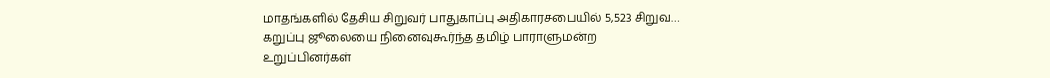மாதங்களில் தேசிய சிறுவர் பாதுகாப்பு அதிகாரசபையில் 5,523 சிறுவ…
கறுப்பு ஜூலையை நினைவுகூர்ந்த தமிழ் பாராளுமன்ற உறுப்பினர்கள்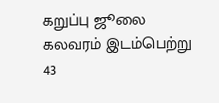கறுப்பு ஜூலை கலவரம் இடம்பெற்று 43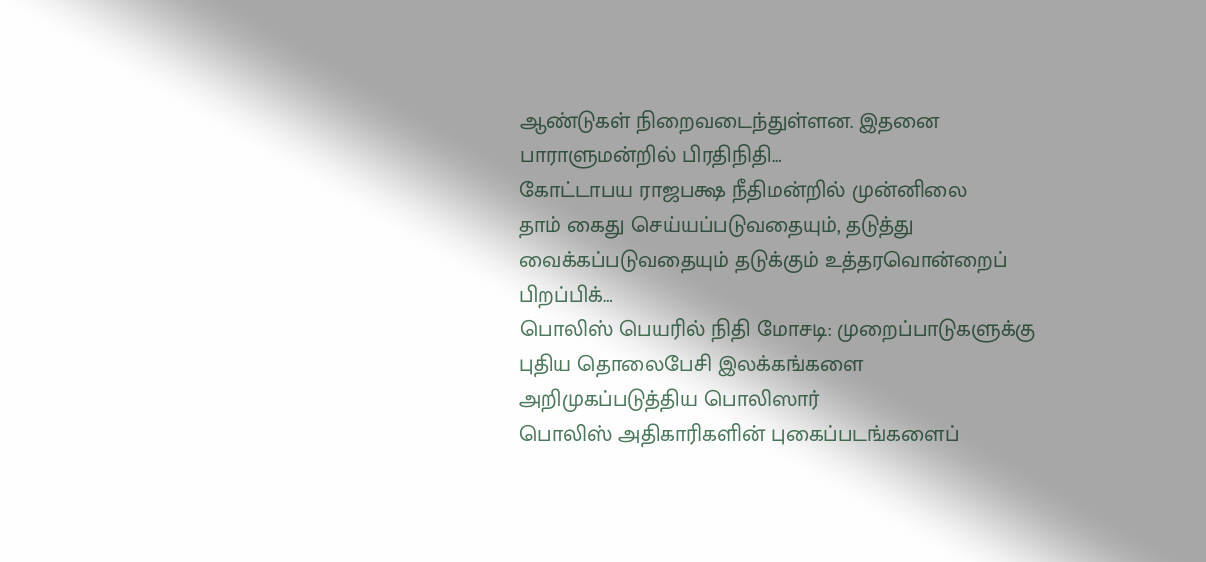ஆண்டுகள் நிறைவடைந்துள்ளன. இதனை பாராளுமன்றில் பிரதிநிதி…
கோட்டாபய ராஜபக்ஷ நீதிமன்றில் முன்னிலை
தாம் கைது செய்யப்படுவதையும், தடுத்து வைக்கப்படுவதையும் தடுக்கும் உத்தரவொன்றைப் பிறப்பிக்…
பொலிஸ் பெயரில் நிதி மோசடி: முறைப்பாடுகளுக்கு புதிய தொலைபேசி இலக்கங்களை அறிமுகப்படுத்திய பொலிஸார்
பொலிஸ் அதிகாரிகளின் புகைப்படங்களைப்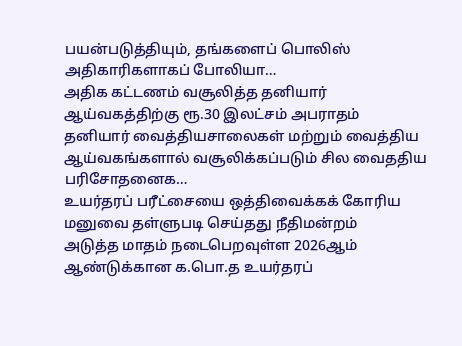பயன்படுத்தியும், தங்களைப் பொலிஸ் அதிகாரிகளாகப் போலியா…
அதிக கட்டணம் வசூலித்த தனியார் ஆய்வகத்திற்கு ரூ.30 இலட்சம் அபராதம்
தனியார் வைத்தியசாலைகள் மற்றும் வைத்திய ஆய்வகங்களால் வசூலிக்கப்படும் சில வைததிய பரிசோதனைக…
உயர்தரப் பரீட்சையை ஒத்திவைக்கக் கோரிய மனுவை தள்ளுபடி செய்தது நீதிமன்றம்
அடுத்த மாதம் நடைபெறவுள்ள 2026ஆம் ஆண்டுக்கான க.பொ.த உயர்தரப்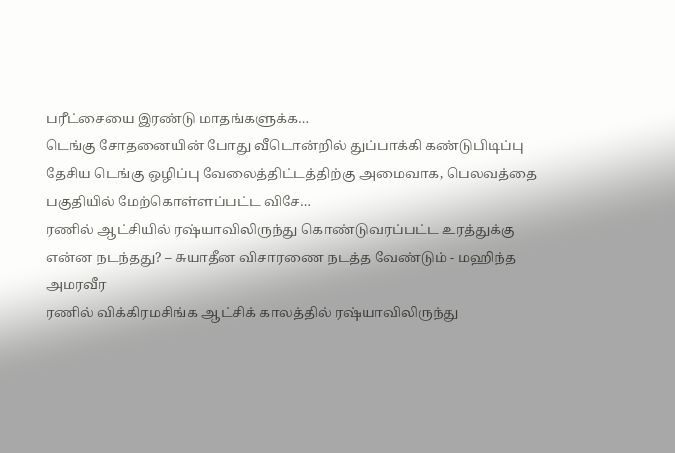பரீட்சையை இரண்டு மாதங்களுக்க…
டெங்கு சோதனையின் போது வீடொன்றில் துப்பாக்கி கண்டுபிடிப்பு
தேசிய டெங்கு ஒழிப்பு வேலைத்திட்டத்திற்கு அமைவாக, பெலவத்தை பகுதியில் மேற்கொள்ளப்பட்ட விசே…
ரணில் ஆட்சியில் ரஷ்யாவிலிருந்து கொண்டுவரப்பட்ட உரத்துக்கு என்ன நடந்தது? – சுயாதீன விசாரணை நடத்த வேண்டும் - மஹிந்த அமரவீர
ரணில் விக்கிரமசிங்க ஆட்சிக் காலத்தில் ரஷ்யாவிலிருந்து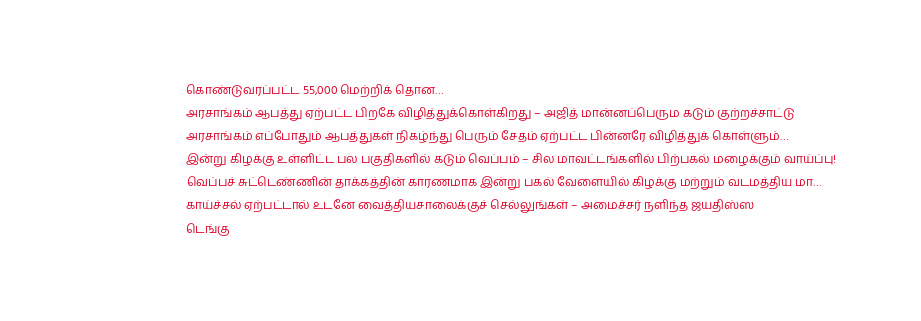கொண்டுவரப்பட்ட 55,000 மெற்றிக் தொன…
அரசாங்கம் ஆபத்து ஏற்பட்ட பிறகே விழித்துக்கொள்கிறது – அஜித் மான்னப்பெரும கடும் குற்றச்சாட்டு
அரசாங்கம் எப்போதும் ஆபத்துகள் நிகழ்ந்து பெரும் சேதம் ஏற்பட்ட பின்னரே விழித்துக் கொள்ளும்…
இன்று கிழக்கு உள்ளிட்ட பல பகுதிகளில் கடும் வெப்பம் – சில மாவட்டங்களில் பிற்பகல் மழைக்கும் வாய்ப்பு!
வெப்பச் சுட்டெண்ணின் தாக்கத்தின் காரணமாக இன்று பகல் வேளையில் கிழக்கு மற்றும் வடமத்திய மா…
காய்ச்சல் ஏற்பட்டால் உடனே வைத்தியசாலைக்குச் செல்லுங்கள் – அமைச்சர் நளிந்த ஜயதிஸ்ஸ
டெங்கு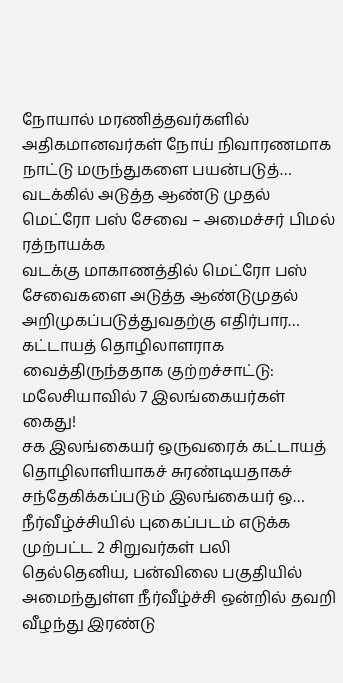நோயால் மரணித்தவர்களில் அதிகமானவர்கள் நோய் நிவாரணமாக நாட்டு மருந்துகளை பயன்படுத்…
வடக்கில் அடுத்த ஆண்டு முதல் மெட்ரோ பஸ் சேவை – அமைச்சர் பிமல் ரத்நாயக்க
வடக்கு மாகாணத்தில் மெட்ரோ பஸ் சேவைகளை அடுத்த ஆண்டுமுதல் அறிமுகப்படுத்துவதற்கு எதிர்பார…
கட்டாயத் தொழிலாளராக வைத்திருந்ததாக குற்றச்சாட்டு: மலேசியாவில் 7 இலங்கையர்கள் கைது!
சக இலங்கையர் ஒருவரைக் கட்டாயத் தொழிலாளியாகச் சுரண்டியதாகச் சந்தேகிக்கப்படும் இலங்கையர் ஒ…
நீர்வீழ்ச்சியில் புகைப்படம் எடுக்க முற்பட்ட 2 சிறுவர்கள் பலி
தெல்தெனிய, பன்விலை பகுதியில் அமைந்துள்ள நீர்வீழ்ச்சி ஒன்றில் தவறி வீழந்து இரண்டு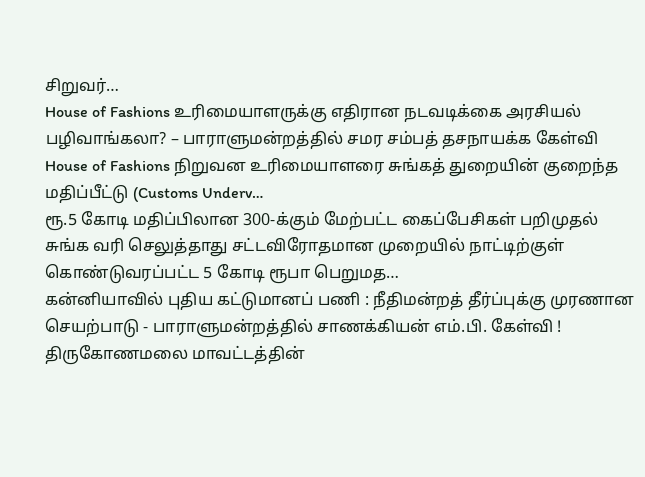சிறுவர்…
House of Fashions உரிமையாளருக்கு எதிரான நடவடிக்கை அரசியல் பழிவாங்கலா? – பாராளுமன்றத்தில் சமர சம்பத் தசநாயக்க கேள்வி
House of Fashions நிறுவன உரிமையாளரை சுங்கத் துறையின் குறைந்த மதிப்பீட்டு (Customs Underv…
ரூ.5 கோடி மதிப்பிலான 300-க்கும் மேற்பட்ட கைப்பேசிகள் பறிமுதல்
சுங்க வரி செலுத்தாது சட்டவிரோதமான முறையில் நாட்டிற்குள் கொண்டுவரப்பட்ட 5 கோடி ரூபா பெறுமத…
கன்னியாவில் புதிய கட்டுமானப் பணி : நீதிமன்றத் தீர்ப்புக்கு முரணான செயற்பாடு - பாராளுமன்றத்தில் சாணக்கியன் எம்.பி. கேள்வி !
திருகோணமலை மாவட்டத்தின்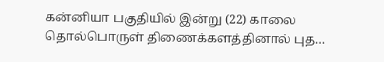கன்னியா பகுதியில் இன்று (22) காலை தொல்பொருள் திணைக்களத்தினால் புத…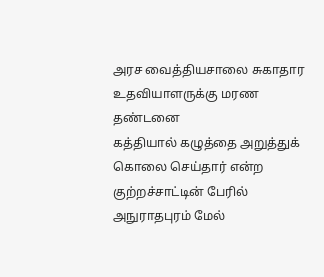அரச வைத்தியசாலை சுகாதார உதவியாளருக்கு மரண தண்டனை
கத்தியால் கழுத்தை அறுத்துக் கொலை செய்தார் என்ற குற்றச்சாட்டின் பேரில் அநுராதபுரம் மேல்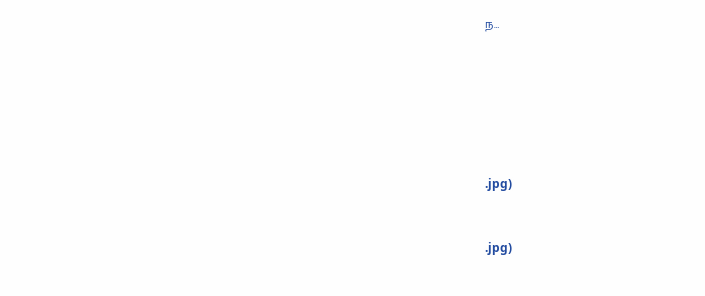ந…









.jpg)



.jpg)